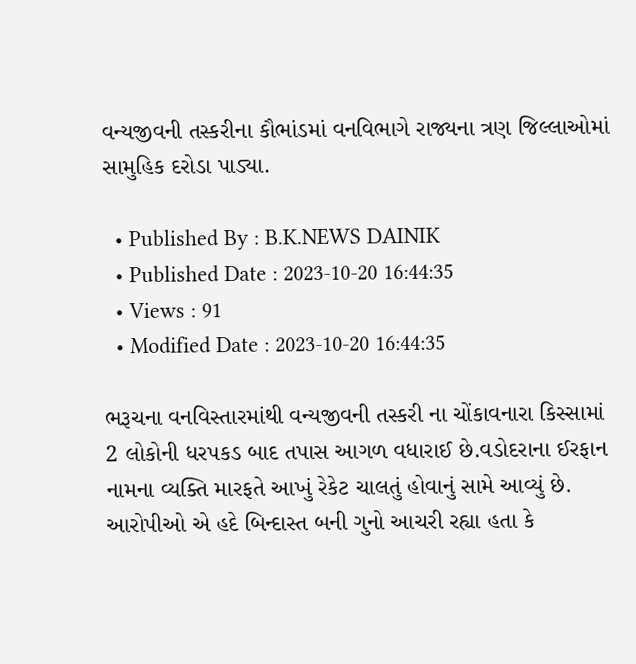વન્યજીવની તસ્કરીના કૌભાંડમાં વનવિભાગે રાજ્યના ત્રણ જિલ્લાઓમાં સામુહિક દરોડા પાડ્યા.

  • Published By : B.K.NEWS DAINIK
  • Published Date : 2023-10-20 16:44:35
  • Views : 91
  • Modified Date : 2023-10-20 16:44:35

ભરૂચના વનવિસ્તારમાંથી વન્યજીવની તસ્કરી ના ચોંકાવનારા કિસ્સામાં 2 લોકોની ધરપકડ બાદ તપાસ આગળ વધારાઈ છે.વડોદરાના ઈરફાન નામના વ્યક્તિ મારફતે આખું રેકેટ ચાલતું હોવાનું સામે આવ્યું છે. આરોપીઓ એ હદે બિન્દાસ્ત બની ગુનો આચરી રહ્યા હતા કે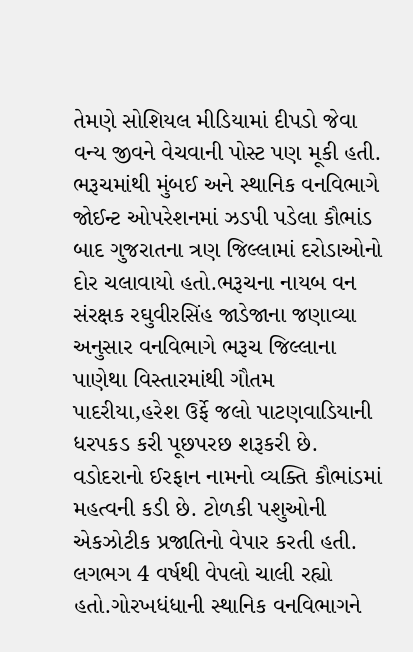તેમણે સોશિયલ મીડિયામાં દીપડો જેવા વન્ય જીવને વેચવાની પોસ્ટ પણ મૂકી હતી. ભરૂચમાંથી મુંબઈ અને સ્થાનિક વનવિભાગે જોઈન્ટ ઓપરેશનમાં ઝડપી પડેલા કૌભાંડ બાદ ગુજરાતના ત્રણ જિલ્લામાં દરોડાઓનો દોર ચલાવાયો હતો.ભરૂચના નાયબ વન સંરક્ષક રઘુવીરસિંહ જાડેજાના જણાવ્યા અનુસાર વનવિભાગે ભરૂચ જિલ્લાના પાણેથા વિસ્તારમાંથી ગૌતમ પાદરીયા,હરેશ ઉર્ફે જલો પાટણવાડિયાની ધરપકડ કરી પૂછપરછ શરૂકરી છે. વડોદરાનો ઈરફાન નામનો વ્યક્તિ કૌભાંડમાં મહત્વની કડી છે. ટોળકી પશુઓની એકઝોટીક પ્રજાતિનો વેપાર કરતી હતી. લગભગ 4 વર્ષથી વેપલો ચાલી રહ્યો હતો.ગોરખધંધાની સ્થાનિક વનવિભાગને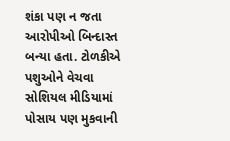શંકા પણ ન જતા આરોપીઓ બિન્દાસ્ત બન્યા હતા. ટોળકીએ પશુઓને વેચવા સોશિયલ મીડિયામાં પોસાય પણ મુકવાની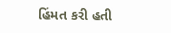હિંમત કરી હતી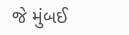જે મુંબઈ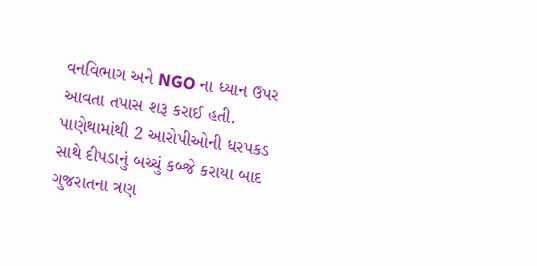વનવિભાગ અને NGO ના ધ્યાન ઉપર આવતા તપાસ શરૂ કરાઈ હતી. પાણેથામાંથી 2 આરોપીઓની ધરપકડ સાથે દીપડાનું બચ્ચું કબ્જે કરાયા બાદ ગુજરાતના ત્રણ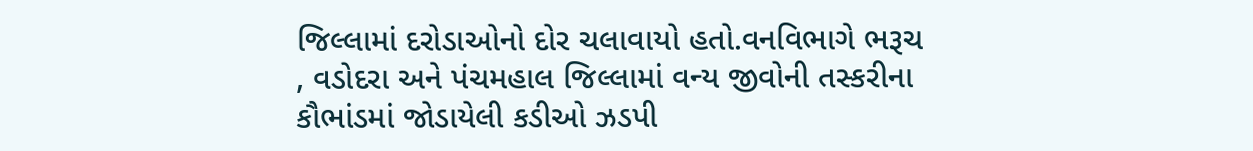જિલ્લામાં દરોડાઓનો દોર ચલાવાયો હતો.વનવિભાગે ભરૂચ , વડોદરા અને પંચમહાલ જિલ્લામાં વન્ય જીવોની તસ્કરીના કૌભાંડમાં જોડાયેલી કડીઓ ઝડપી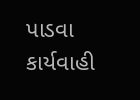પાડવા કાર્યવાહી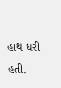હાથ ધરી હતી.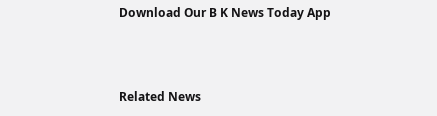Download Our B K News Today App



Related News